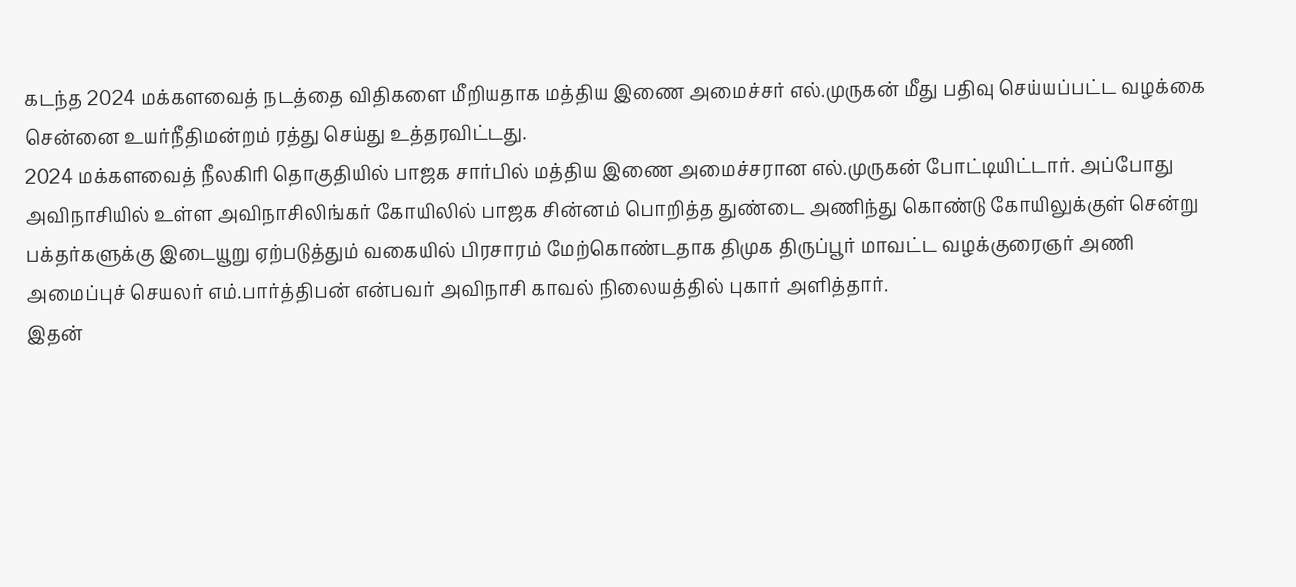கடந்த 2024 மக்களவைத் நடத்தை விதிகளை மீறியதாக மத்திய இணை அமைச்சர் எல்.முருகன் மீது பதிவு செய்யப்பட்ட வழக்கை சென்னை உயர்நீதிமன்றம் ரத்து செய்து உத்தரவிட்டது.
2024 மக்களவைத் நீலகிரி தொகுதியில் பாஜக சார்பில் மத்திய இணை அமைச்சரான எல்.முருகன் போட்டியிட்டார். அப்போது அவிநாசியில் உள்ள அவிநாசிலிங்கர் கோயிலில் பாஜக சின்னம் பொறித்த துண்டை அணிந்து கொண்டு கோயிலுக்குள் சென்று பக்தர்களுக்கு இடையூறு ஏற்படுத்தும் வகையில் பிரசாரம் மேற்கொண்டதாக திமுக திருப்பூர் மாவட்ட வழக்குரைஞர் அணி அமைப்புச் செயலர் எம்.பார்த்திபன் என்பவர் அவிநாசி காவல் நிலையத்தில் புகார் அளித்தார்.
இதன்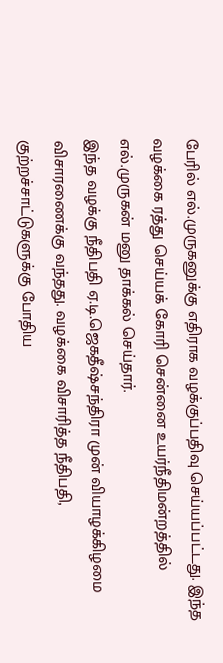பேரில் எல்.முருகனுக்கு எதிராக வழக்குப்பதிவு செய்யப்பட்டது. இந்த வழக்கை ரத்து செய்யக் கோரி சென்னை உயர்நீதிமன்றத்தில் எல்.முருகன் மனு தாக்கல் செய்தார்.
இந்த வழக்கு நீதிபதி ஏ.டி.ஜெகதீஷ்சந்திரா முன் வியாழக்கிழமை விசாரணைக்கு வந்தது. வழக்கை விசாரித்த நீதிபதி, குற்றச்சாட்டுகளுக்கு போதிய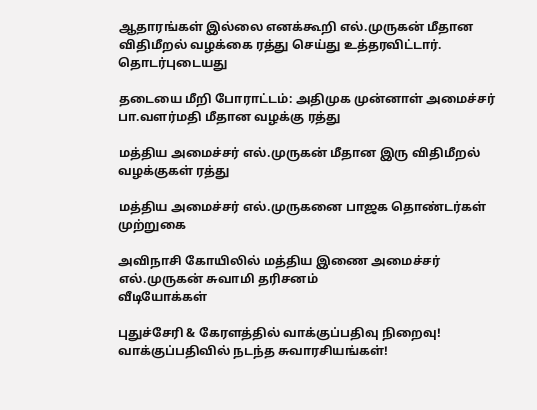ஆதாரங்கள் இல்லை எனக்கூறி எல்.முருகன் மீதான விதிமீறல் வழக்கை ரத்து செய்து உத்தரவிட்டார்.
தொடர்புடையது

தடையை மீறி போராட்டம்: அதிமுக முன்னாள் அமைச்சர் பா.வளர்மதி மீதான வழக்கு ரத்து

மத்திய அமைச்சர் எல்.முருகன் மீதான இரு விதிமீறல் வழக்குகள் ரத்து

மத்திய அமைச்சர் எல்.முருகனை பாஜக தொண்டர்கள் முற்றுகை

அவிநாசி கோயிலில் மத்திய இணை அமைச்சர் எல்.முருகன் சுவாமி தரிசனம்
வீடியோக்கள்

புதுச்சேரி & கேரளத்தில் வாக்குப்பதிவு நிறைவு! வாக்குப்பதிவில் நடந்த சுவாரசியங்கள்!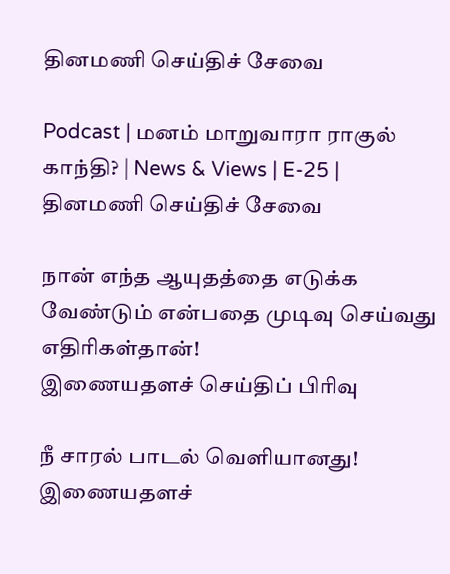தினமணி செய்திச் சேவை

Podcast | மனம் மாறுவாரா ராகுல் காந்தி? | News & Views | E-25 |
தினமணி செய்திச் சேவை

நான் எந்த ஆயுதத்தை எடுக்க வேண்டும் என்பதை முடிவு செய்வது எதிரிகள்தான்!
இணையதளச் செய்திப் பிரிவு

நீ சாரல் பாடல் வெளியானது!
இணையதளச்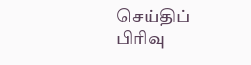செய்திப் பிரிவு